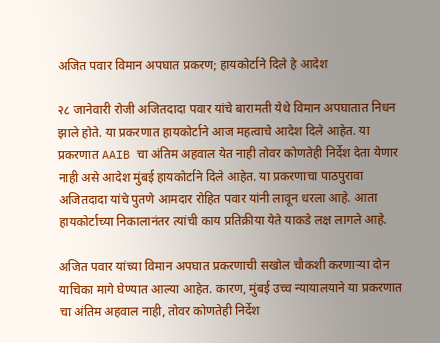अजित पवार विमान अपघात प्रकरण; हायकोर्टाने दिले हे आदेश

२८ जानेवारी रोजी अजितदादा पवार यांचे बारामती येथे विमान अपघातात निधन झाले होते. या प्रकरणात हायकोर्टाने आज महत्वाचे आदेश दिले आहेत. या प्रकरणात AAIB चा अंतिम अहवाल येत नाही तोवर कोणतेही निर्देश देता येणार नाही असे आदेश मुंबई हायकोर्टाने दिले आहेत. या प्रकरणाचा पाठपुरावा अजितदादा यांचे पुतणे आमदार रोहित पवार यांनी लावून धरला आहे. आता हायकोर्टाच्या निकालानंतर त्यांची काय प्रतिक्रीया येते याकडे लक्ष लागले आहे.

अजित पवार यांच्या विमान अपघात प्रकरणाची सखोल चौकशी करणाऱ्या दोन याचिका मागे घेण्यात आल्या आहेत. कारण, मुंबई उच्च न्यायालयाने या प्रकरणात चा अंतिम अहवाल नाही, तोवर कोणतेही निर्देश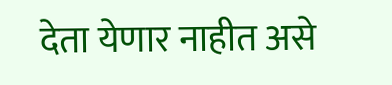देता येणार नाहीत असे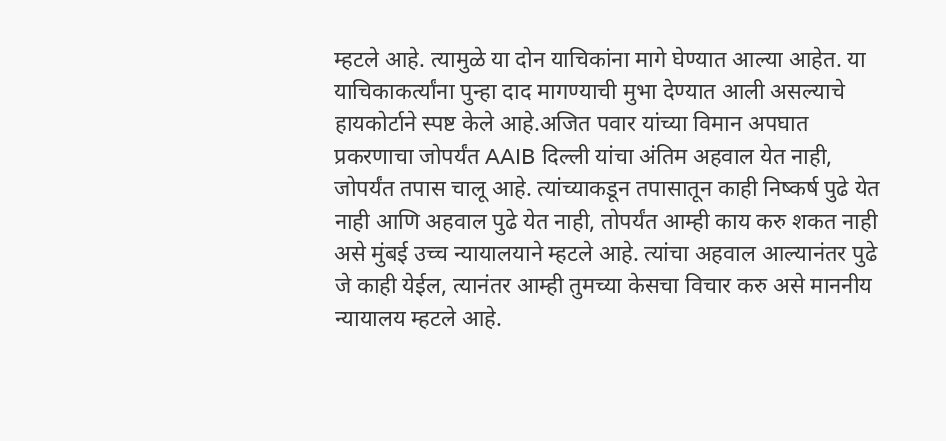म्हटले आहे. त्यामुळे या दोन याचिकांना मागे घेण्यात आल्या आहेत. या याचिकाकर्त्यांना पुन्हा दाद मागण्याची मुभा देण्यात आली असल्याचे हायकोर्टाने स्पष्ट केले आहे.अजित पवार यांच्या विमान अपघात प्रकरणाचा जोपर्यंत AAIB दिल्ली यांचा अंतिम अहवाल येत नाही, जोपर्यंत तपास चालू आहे. त्यांच्याकडून तपासातून काही निष्कर्ष पुढे येत नाही आणि अहवाल पुढे येत नाही, तोपर्यंत आम्ही काय करु शकत नाही असे मुंबई उच्च न्यायालयाने म्हटले आहे. त्यांचा अहवाल आल्यानंतर पुढे जे काही येईल, त्यानंतर आम्ही तुमच्या केसचा विचार करु असे माननीय न्यायालय म्हटले आहे.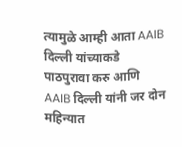त्यामुळे आम्ही आता AAIB दिल्ली यांच्याकडे पाठपुरावा करु आणि AAIB दिल्ली यांनी जर दोन महिन्यात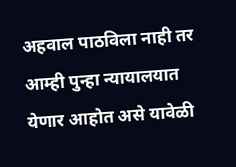अहवाल पाठविला नाही तर आम्ही पुन्हा न्यायालयात येणार आहोत असे यावेळी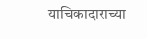याचिकादाराच्या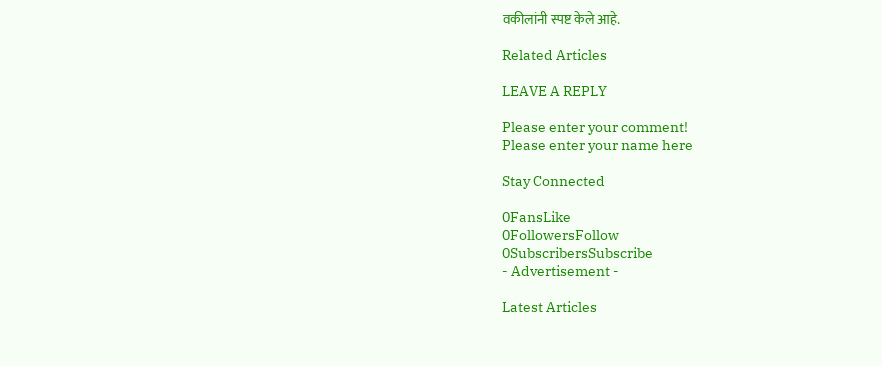वकीलांनी स्पष्ट केले आहे.

Related Articles

LEAVE A REPLY

Please enter your comment!
Please enter your name here

Stay Connected

0FansLike
0FollowersFollow
0SubscribersSubscribe
- Advertisement -

Latest Articles